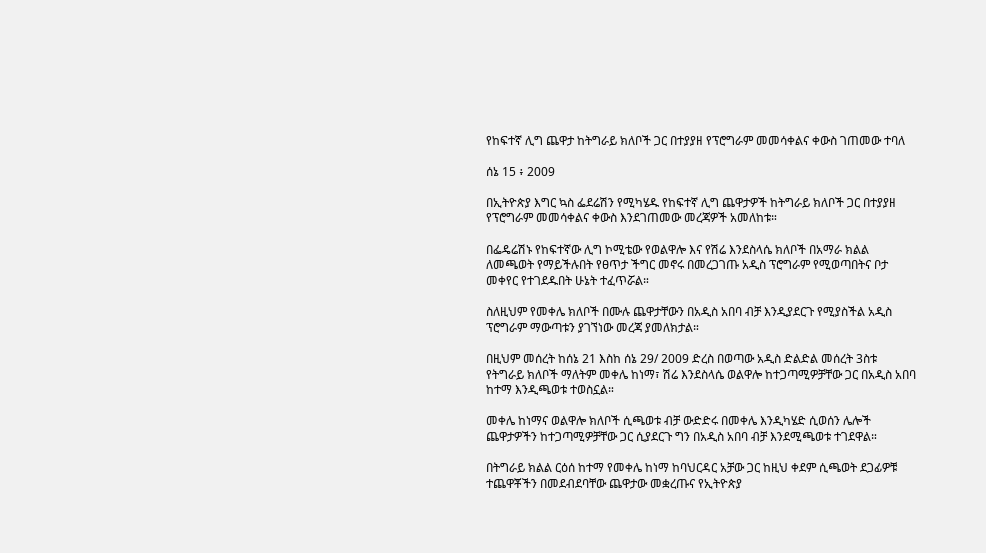የከፍተኛ ሊግ ጨዋታ ከትግራይ ክለቦች ጋር በተያያዘ የፕሮግራም መመሳቀልና ቀውስ ገጠመው ተባለ

ሰኔ 15 ፥ 2009

በኢትዮጵያ እግር ኳስ ፌደሬሽን የሚካሄዱ የከፍተኛ ሊግ ጨዋታዎች ከትግራይ ክለቦች ጋር በተያያዘ የፕሮግራም መመሳቀልና ቀውስ እንደገጠመው መረጃዎች አመለከቱ።

በፌዴሬሽኑ የከፍተኛው ሊግ ኮሚቴው የወልዋሎ እና የሽሬ እንደስላሴ ክለቦች በአማራ ክልል ለመጫወት የማይችሉበት የፀጥታ ችግር መኖሩ በመረጋገጡ አዲስ ፕሮግራም የሚወጣበትና ቦታ መቀየር የተገደዱበት ሁኔት ተፈጥሯል።

ስለዚህም የመቀሌ ክለቦች በሙሉ ጨዋታቸውን በአዲስ አበባ ብቻ እንዲያደርጉ የሚያስችል አዲስ ፕሮግራም ማውጣቱን ያገኘነው መረጃ ያመለክታል።

በዚህም መሰረት ከሰኔ 21 እስከ ሰኔ 29/ 2009 ድረስ በወጣው አዲስ ድልድል መሰረት 3ስቱ የትግራይ ክለቦች ማለትም መቀሌ ከነማ፣ ሽሬ እንደስላሴ ወልዋሎ ከተጋጣሚዎቻቸው ጋር በአዲስ አበባ ከተማ እንዲጫወቱ ተወስኗል።

መቀሌ ከነማና ወልዋሎ ክለቦች ሲጫወቱ ብቻ ውድድሩ በመቀሌ እንዲካሄድ ሲወሰን ሌሎች ጨዋታዎችን ከተጋጣሚዎቻቸው ጋር ሲያደርጉ ግን በአዲስ አበባ ብቻ እንደሚጫወቱ ተገደዋል።

በትግራይ ክልል ርዕሰ ከተማ የመቀሌ ከነማ ከባህርዳር አቻው ጋር ከዚህ ቀደም ሲጫወት ደጋፊዎቹ ተጨዋቾችን በመደብደባቸው ጨዋታው መቋረጡና የኢትዮጵያ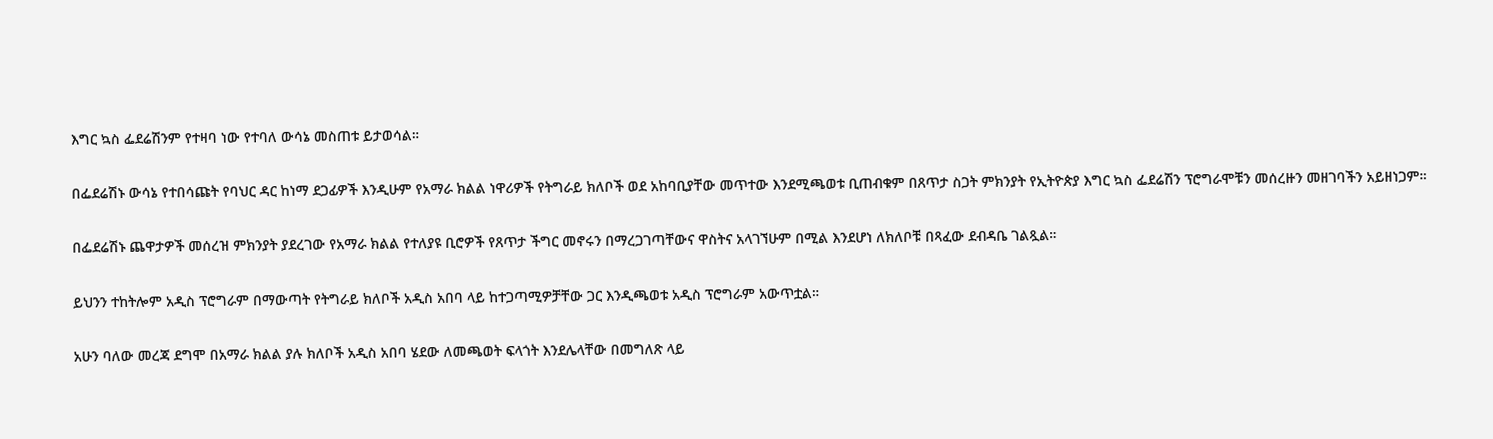እግር ኳስ ፌደሬሽንም የተዛባ ነው የተባለ ውሳኔ መስጠቱ ይታወሳል።

በፌደሬሽኑ ውሳኔ የተበሳጩት የባህር ዳር ከነማ ደጋፊዎች እንዲሁም የአማራ ክልል ነዋሪዎች የትግራይ ክለቦች ወደ አከባቢያቸው መጥተው እንደሚጫወቱ ቢጠብቁም በጸጥታ ስጋት ምክንያት የኢትዮጵያ እግር ኳስ ፌደሬሽን ፕሮግራሞቹን መሰረዙን መዘገባችን አይዘነጋም።

በፌደሬሽኑ ጨዋታዎች መሰረዝ ምክንያት ያደረገው የአማራ ክልል የተለያዩ ቢሮዎች የጸጥታ ችግር መኖሩን በማረጋገጣቸውና ዋስትና አላገኘሁም በሚል እንደሆነ ለክለቦቹ በጻፈው ደብዳቤ ገልጿል።

ይህንን ተከትሎም አዲስ ፕሮግራም በማውጣት የትግራይ ክለቦች አዲስ አበባ ላይ ከተጋጣሚዎቻቸው ጋር እንዲጫወቱ አዲስ ፕሮግራም አውጥቷል።

አሁን ባለው መረጃ ደግሞ በአማራ ክልል ያሉ ክለቦች አዲስ አበባ ሄደው ለመጫወት ፍላጎት እንደሌላቸው በመግለጽ ላይ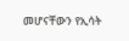መሆናቸውን የኢሳት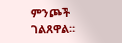ምንጮች ገልጸዋል።